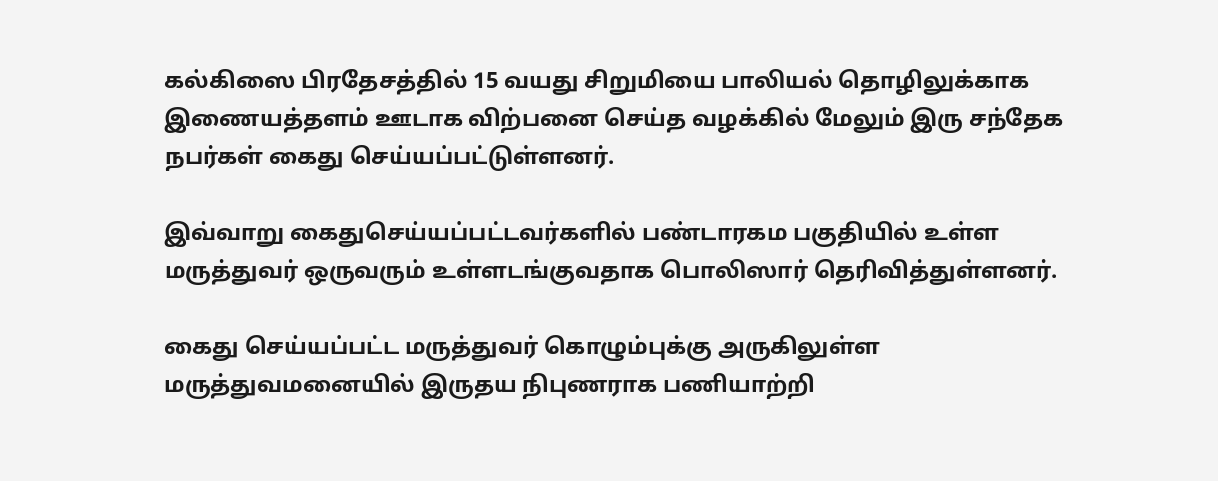கல்கிஸை பிரதேசத்தில் 15 வயது சிறுமியை பாலியல் தொழிலுக்காக இணையத்தளம் ஊடாக விற்பனை செய்த வழக்கில் மேலும் இரு சந்தேக நபர்கள் கைது செய்யப்பட்டுள்ளனர்.

இவ்வாறு கைதுசெய்யப்பட்டவர்களில் பண்டாரகம பகுதியில் உள்ள மருத்துவர் ஒருவரும் உள்ளடங்குவதாக பொலிஸார் தெரிவித்துள்ளனர்.

கைது செய்யப்பட்ட மருத்துவர் கொழும்புக்கு அருகிலுள்ள மருத்துவமனையில் இருதய நிபுணராக பணியாற்றி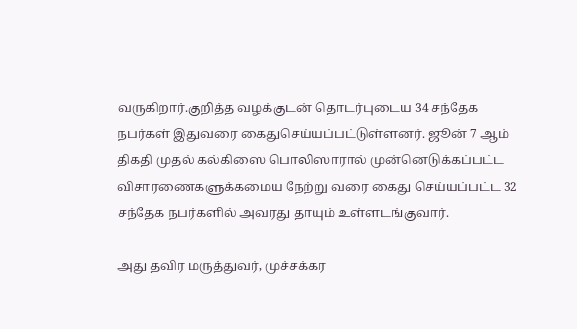வருகிறார்.குறித்த வழக்குடன் தொடர்புடைய 34 சந்தேக நபர்கள் இதுவரை கைதுசெய்யப்பட்டுள்ளனர். ஜூன் 7 ஆம் திகதி முதல் கல்கிஸை பொலிஸாரால் முன்னெடுக்கப்பட்ட விசாரணைகளுக்கமைய நேற்று வரை கைது செய்யப்பட்ட 32 சந்தேக நபர்களில் அவரது தாயும் உள்ளடங்குவார்.

அது தவிர மருத்துவர், முச்சக்கர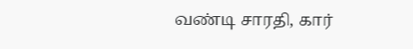வண்டி சாரதி, கார்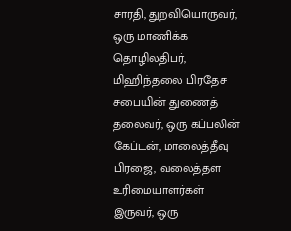சாரதி, துறவியொருவர், ஒரு மாணிக்க தொழிலதிபர், மிஹிந்தலை பிரதேச சபையின் துணைத் தலைவர், ஒரு கப்பலின் கேப்டன், மாலைத்தீவு பிரஜை, வலைத்தள உரிமையாளர்கள் இருவர், ஒரு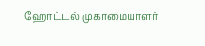ஹோட்டல் முகாமையாளர்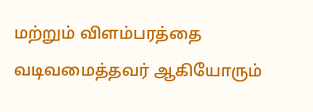மற்றும் விளம்பரத்தை வடிவமைத்தவர் ஆகியோரும்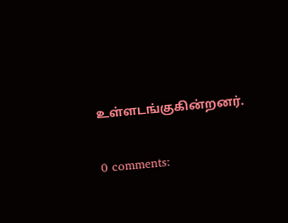உள்ளடங்குகின்றனர்.


0 comments: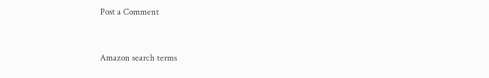Post a Comment


Amazon search terms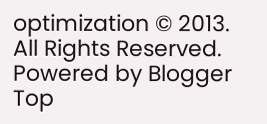optimization © 2013. All Rights Reserved. Powered by Blogger
Top